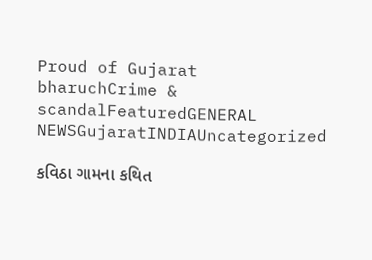Proud of Gujarat
bharuchCrime & scandalFeaturedGENERAL NEWSGujaratINDIAUncategorized

કવિઠા ગામના કથિત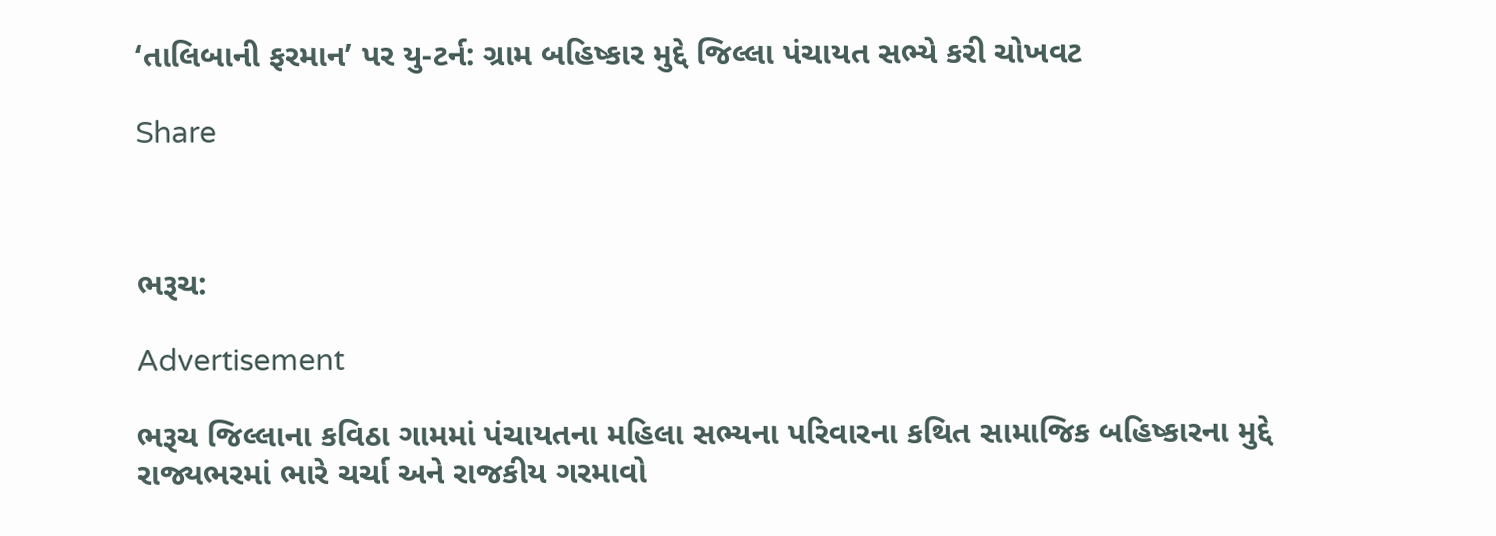‘તાલિબાની ફરમાન’ પર યુ-ટર્ન: ગ્રામ બહિષ્કાર મુદ્દે જિલ્લા પંચાયત સભ્યે કરી ચોખવટ

Share



ભરૂચ:

Advertisement

ભરૂચ જિલ્લાના કવિઠા ગામમાં પંચાયતના મહિલા સભ્યના પરિવારના કથિત સામાજિક બહિષ્કારના મુદ્દે રાજ્યભરમાં ભારે ચર્ચા અને રાજકીય ગરમાવો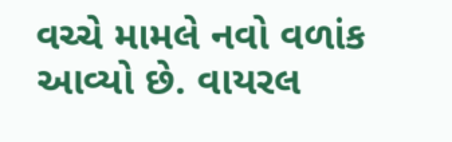વચ્ચે મામલે નવો વળાંક આવ્યો છે. વાયરલ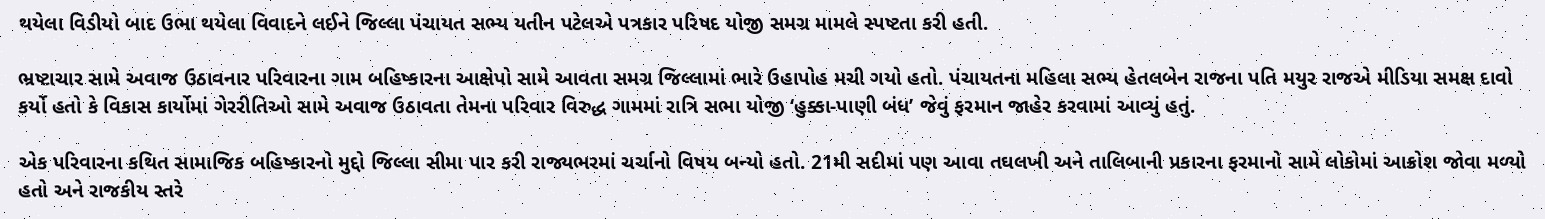થયેલા વિડીયો બાદ ઉભા થયેલા વિવાદને લઈને જિલ્લા પંચાયત સભ્ય યતીન પટેલએ પત્રકાર પરિષદ યોજી સમગ્ર મામલે સ્પષ્ટતા કરી હતી.

ભ્રષ્ટાચાર સામે અવાજ ઉઠાવનાર પરિવારના ગામ બહિષ્કારના આક્ષેપો સામે આવતા સમગ્ર જિલ્લામાં ભારે ઉહાપોહ મચી ગયો હતો. પંચાયતના મહિલા સભ્ય હેતલબેન રાજના પતિ મયુર રાજએ મીડિયા સમક્ષ દાવો કર્યો હતો કે વિકાસ કાર્યોમાં ગેરરીતિઓ સામે અવાજ ઉઠાવતા તેમના પરિવાર વિરુદ્ધ ગામમાં રાત્રિ સભા યોજી ‘હુક્કા-પાણી બંધ’ જેવું ફરમાન જાહેર કરવામાં આવ્યું હતું.

એક પરિવારના કથિત સામાજિક બહિષ્કારનો મુદ્દો જિલ્લા સીમા પાર કરી રાજ્યભરમાં ચર્ચાનો વિષય બન્યો હતો. 21મી સદીમાં પણ આવા તઘલખી અને તાલિબાની પ્રકારના ફરમાનો સામે લોકોમાં આક્રોશ જોવા મળ્યો હતો અને રાજકીય સ્તરે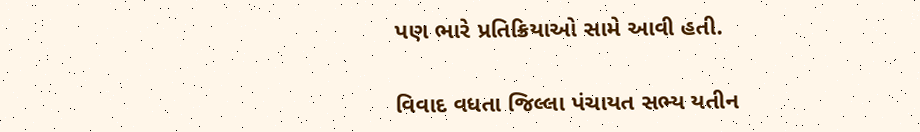પણ ભારે પ્રતિક્રિયાઓ સામે આવી હતી.

વિવાદ વધતા જિલ્લા પંચાયત સભ્ય યતીન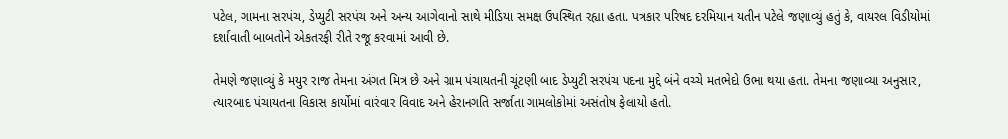પટેલ, ગામના સરપંચ, ડેપ્યુટી સરપંચ અને અન્ય આગેવાનો સાથે મીડિયા સમક્ષ ઉપસ્થિત રહ્યા હતા. પત્રકાર પરિષદ દરમિયાન યતીન પટેલે જણાવ્યું હતું કે, વાયરલ વિડીયોમાં દર્શાવાતી બાબતોને એકતરફી રીતે રજૂ કરવામાં આવી છે.

તેમણે જણાવ્યું કે મયુર રાજ તેમના અંગત મિત્ર છે અને ગ્રામ પંચાયતની ચૂંટણી બાદ ડેપ્યુટી સરપંચ પદના મુદ્દે બંને વચ્ચે મતભેદો ઉભા થયા હતા. તેમના જણાવ્યા અનુસાર, ત્યારબાદ પંચાયતના વિકાસ કાર્યોમાં વારંવાર વિવાદ અને હેરાનગતિ સર્જાતા ગામલોકોમાં અસંતોષ ફેલાયો હતો.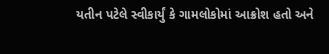યતીન પટેલે સ્વીકાર્યું કે ગામલોકોમાં આક્રોશ હતો અને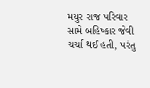મયુર રાજ પરિવાર સામે બહિષ્કાર જેવી ચર્ચા થઈ હતી, પરંતુ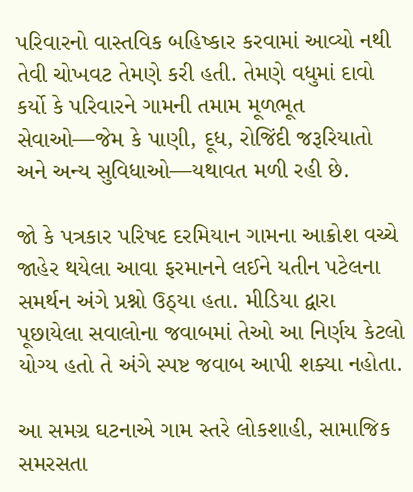પરિવારનો વાસ્તવિક બહિષ્કાર કરવામાં આવ્યો નથી તેવી ચોખવટ તેમણે કરી હતી. તેમણે વધુમાં દાવો કર્યો કે પરિવારને ગામની તમામ મૂળભૂત સેવાઓ—જેમ કે પાણી, દૂધ, રોજિંદી જરૂરિયાતો અને અન્ય સુવિધાઓ—યથાવત મળી રહી છે.

જો કે પત્રકાર પરિષદ દરમિયાન ગામના આક્રોશ વચ્ચે જાહેર થયેલા આવા ફરમાનને લઈને યતીન પટેલના સમર્થન અંગે પ્રશ્નો ઉઠ્યા હતા. મીડિયા દ્વારા પૂછાયેલા સવાલોના જવાબમાં તેઓ આ નિર્ણય કેટલો યોગ્ય હતો તે અંગે સ્પષ્ટ જવાબ આપી શક્યા નહોતા.

આ સમગ્ર ઘટનાએ ગામ સ્તરે લોકશાહી, સામાજિક સમરસતા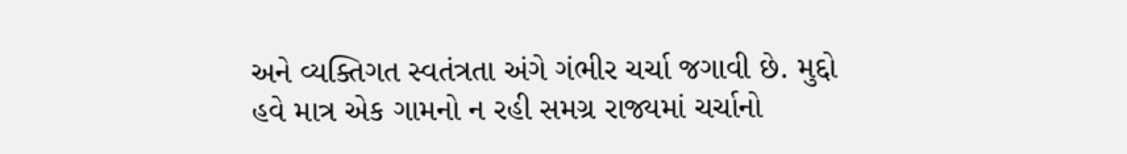અને વ્યક્તિગત સ્વતંત્રતા અંગે ગંભીર ચર્ચા જગાવી છે. મુદ્દો હવે માત્ર એક ગામનો ન રહી સમગ્ર રાજ્યમાં ચર્ચાનો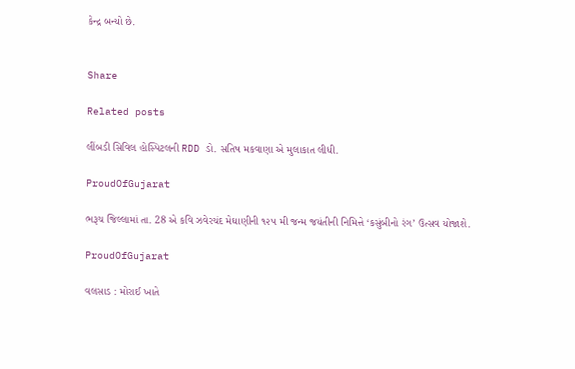કેન્દ્ર બન્યો છે.


Share

Related posts

લીંબડી સિવિલ હોસ્પિટલની RDD ડો. સતિષ મકવાણા એ મુલાકાત લીધી.

ProudOfGujarat

ભરૂચ જિલ્લામાં તા. 28 એ કવિ ઝવેરચંદ મેઘાણીની ૧૨૫ મી જન્મ જયંતીની નિમિત્તે ‘કસુંબીનો રંગ’ ઉત્સવ યોજાશે.

ProudOfGujarat

વલસાડ : મોરાઈ ખાતે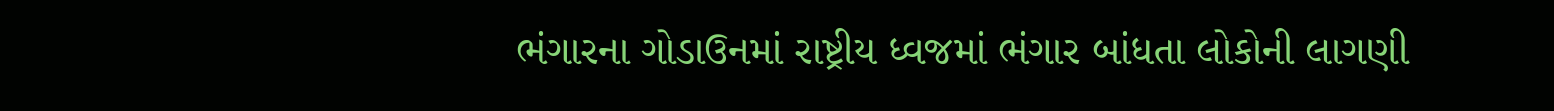ભંગારના ગોડાઉનમાં રાષ્ટ્રીય ધ્વજમાં ભંગાર બાંધતા લોકોની લાગણી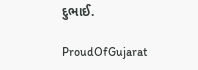દુભાઈ.

ProudOfGujarat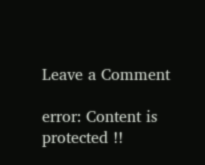Leave a Comment

error: Content is protected !!